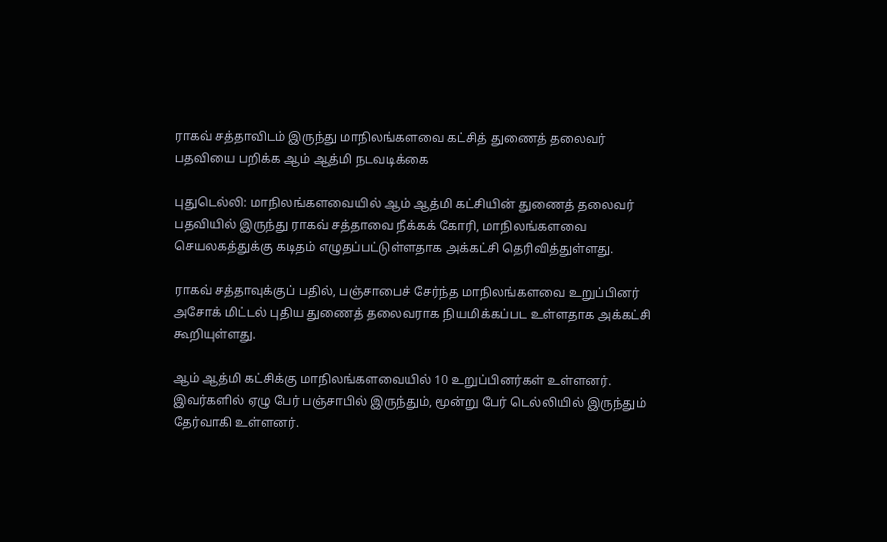ராகவ் சத்தாவிடம் இருந்து மாநிலங்களவை கட்சித் துணைத் தலைவர் பதவியை பறிக்க ஆம் ஆத்மி நடவடிக்கை

புதுடெல்லி: மாநிலங்களவையில் ஆம் ஆத்மி கட்சியின் துணைத் தலைவர் பதவியில் இருந்து ராகவ் சத்தாவை நீக்கக் கோரி, மாநிலங்களவை செயலகத்துக்கு கடிதம் எழுதப்பட்டுள்ளதாக அக்கட்சி தெரிவித்துள்ளது.

ராகவ் சத்தாவுக்குப் பதில், பஞ்சாபைச் சேர்ந்த மாநிலங்களவை உறுப்பினர் அசோக் மிட்டல் புதிய துணைத் தலைவராக நியமிக்கப்பட உள்ளதாக அக்கட்சி கூறியுள்ளது.

ஆம் ஆத்மி கட்சிக்கு மாநிலங்களவையில் 10 உறுப்பினர்கள் உள்ளனர். இவர்களில் ஏழு பேர் பஞ்சாபில் இருந்தும், மூன்று பேர் டெல்லியில் இருந்தும் தேர்வாகி உள்ளனர்.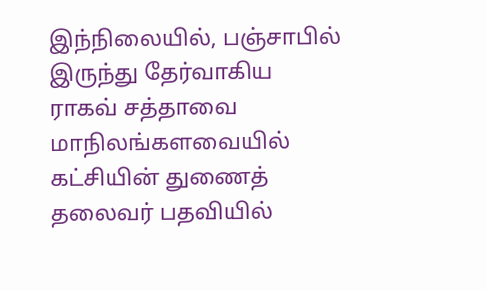இந்நிலையில், பஞ்சாபில் இருந்து தேர்வாகிய ராகவ் சத்தாவை மாநிலங்களவையில் கட்சியின் துணைத் தலைவர் பதவியில்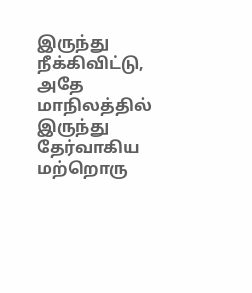இருந்து நீக்கிவிட்டு, அதே மாநிலத்தில் இருந்து தேர்வாகிய மற்றொரு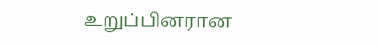உறுப்பினரான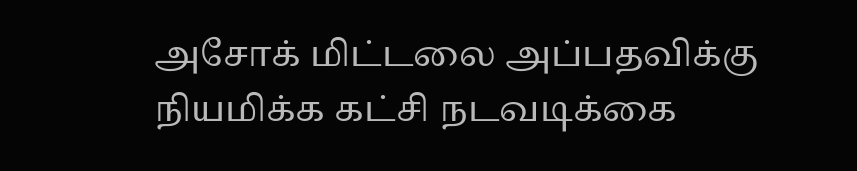அசோக் மிட்டலை அப்பதவிக்கு நியமிக்க கட்சி நடவடிக்கை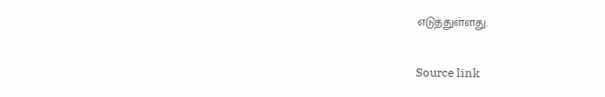எடுத்துள்ளது.

Source link